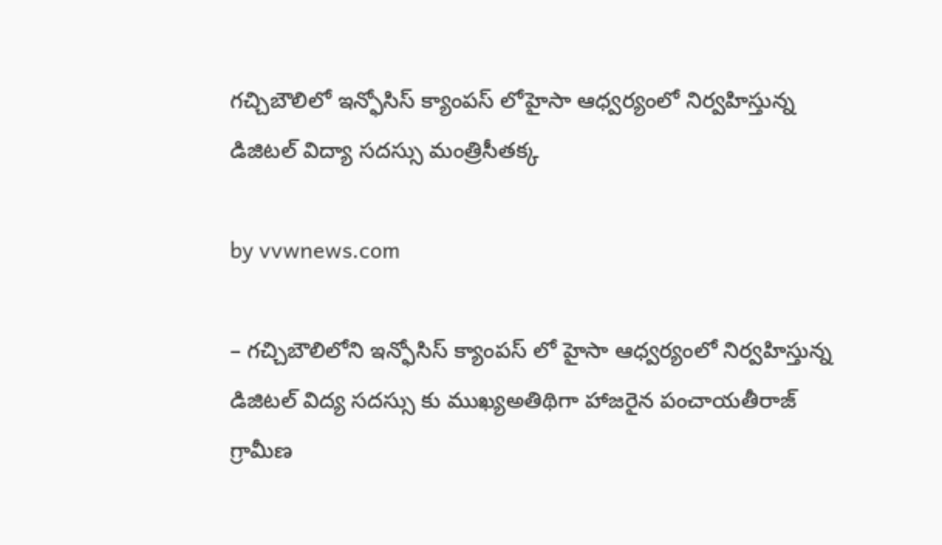గచ్చిబౌలిలో ఇన్ఫోసిస్ క్యాంపస్ లోహైసా ఆధ్వర్యంలో నిర్వహిస్తున్న డిజిటల్ విద్యా సదస్సు మంత్రిసీతక్క

by vvwnews.com

– గచ్చిబౌలిలోని ఇన్ఫోసిస్ క్యాంపస్ లో హైసా ఆధ్వర్యంలో నిర్వహిస్తున్న డిజిటల్ విద్య సదస్సు కు ముఖ్యఅతిథిగా హాజరైన పంచాయతీరాజ్ గ్రామీణ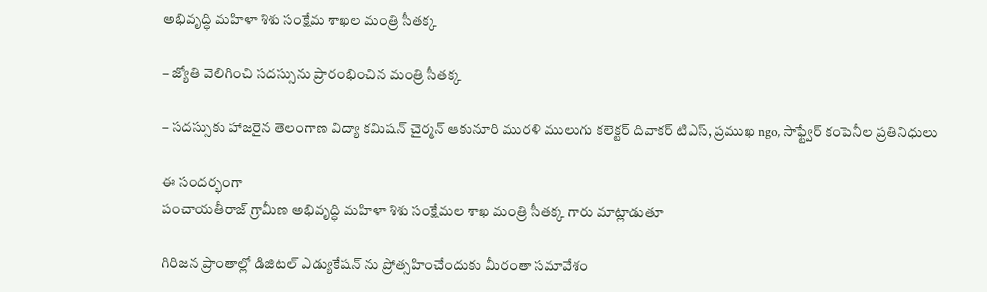అభివృద్ధి మహిళా శిశు సంక్షేమ శాఖల మంత్రి సీతక్క

– జ్యోతి వెలిగించి సదస్సును ప్రారంభించిన మంత్రి సీతక్క

– సదస్సుకు హాజరైన తెలంగాణ విద్యా కమిషన్ చైర్మన్ ఆకునూరి మురళి ములుగు కలెక్టర్ దివాకర్ టిఎస్, ప్రముఖ ngo, సాఫ్ట్వేర్ కంపెనీల ప్రతినిధులు

ఈ సందర్భంగా
పంచాయతీరాజ్ గ్రామీణ అభివృద్ధి మహిళా శిశు సంక్షేమల శాఖ మంత్రి సీతక్క గారు మాట్లాడుతూ

గిరిజన ప్రాంతాల్లో డిజిటల్ ఎడ్యుకేషన్ ను ప్రోత్సహించేందుకు మీరంతా సమావేశం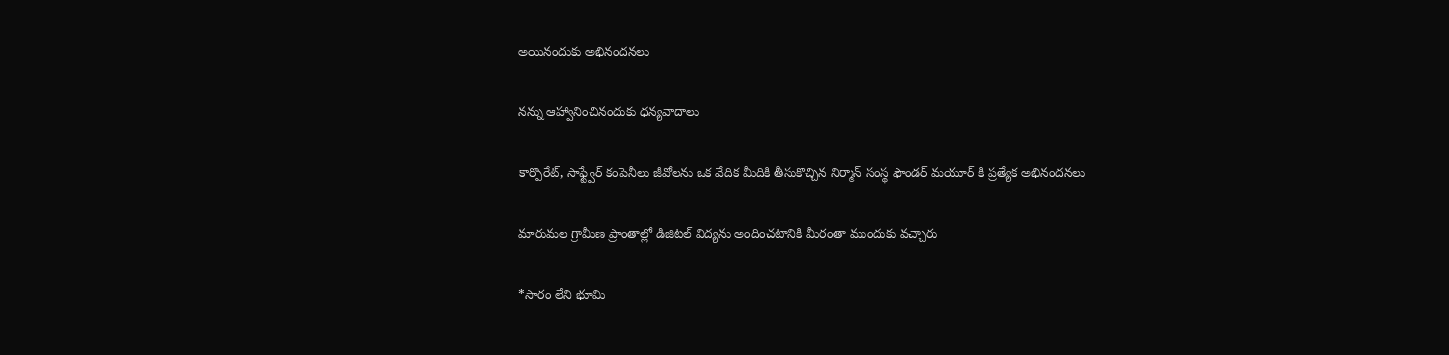అయినందుకు అభినందనలు

నన్ను ఆహ్వానించినందుకు ధన్యవాదాలు

కార్పొరేట్, సాఫ్ట్వేర్ కంపెనీలు జీవోలను ఒక వేదిక మీదికి తీసుకొచ్చిన నిర్మాన్ సంస్థ ఫౌండర్ మయూర్ కి ప్రత్యేక అభినందనలు

మారుమల గ్రామీణ ప్రాంతాల్లో డిజిటల్ విద్యను అందించటానికి మీరంతా ముందుకు వచ్చారు

*సారం లేని భూమి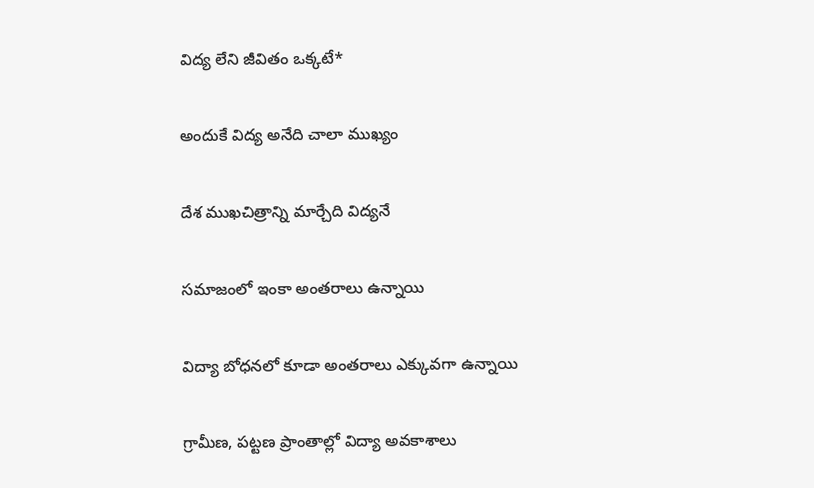విద్య లేని జీవితం ఒక్కటే*

అందుకే విద్య అనేది చాలా ముఖ్యం

దేశ ముఖచిత్రాన్ని మార్చేది విద్యనే

సమాజంలో ఇంకా అంతరాలు ఉన్నాయి

విద్యా బోధనలో కూడా అంతరాలు ఎక్కువగా ఉన్నాయి

గ్రామీణ, పట్టణ ప్రాంతాల్లో విద్యా అవకాశాలు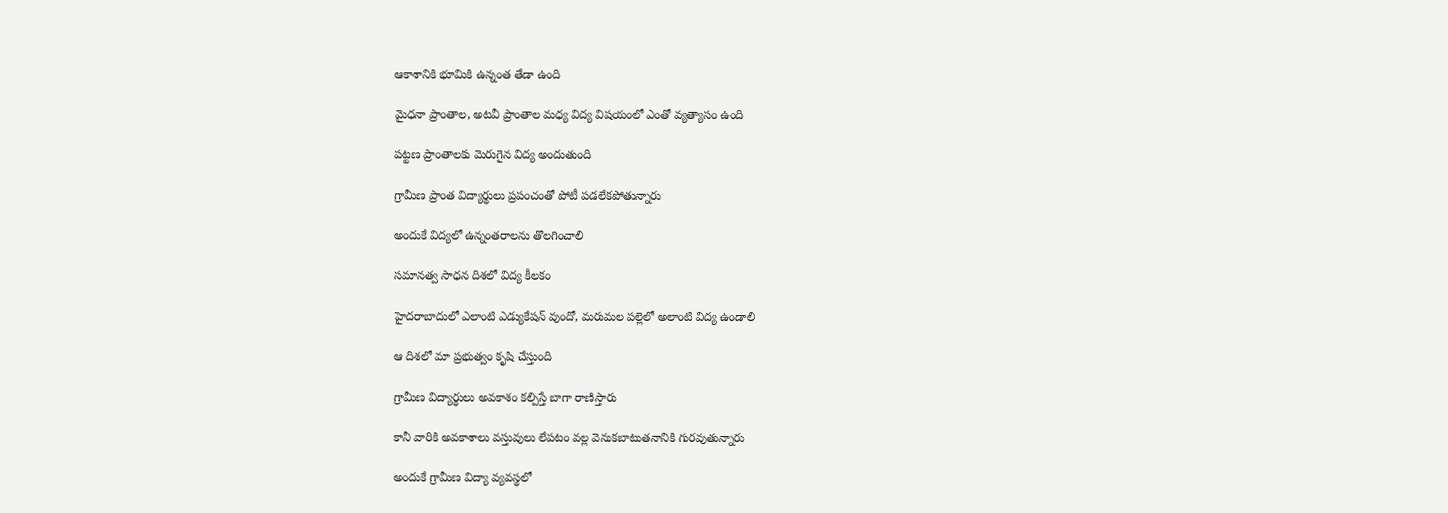ఆకాశానికి భూమికి ఉన్నంత తేడా ఉంది

మైధనా ప్రాంతాల, అటవీ ప్రాంతాల మధ్య విద్య విషయంలో ఎంతో వ్యత్యాసం ఉంది

పట్టణ ప్రాంతాలకు మెరుగైన విద్య అందుతుంది

గ్రామీణ ప్రాంత విద్యార్థులు ప్రపంచంతో పోటీ పడలేకపోతున్నారు

అందుకే విద్యలో ఉన్నంతరాలను తొలగించాలి

సమానత్వ సాధన దిశలో విద్య కీలకం

హైదరాబాదులో ఎలాంటి ఎడ్యుకేషన్ వుందో, మరుమల పల్లెలో అలాంటి విద్య ఉండాలి

ఆ దిశలో మా ప్రభుత్వం కృషి చేస్తుంది

గ్రామీణ విద్యార్థులు అవకాశం కల్పిస్తే బాగా రాణిస్తారు

కానీ వారికి అవకాశాలు వస్తువులు లేపటం వల్ల వెనుకబాటుతనానికి గురవుతున్నారు

అందుకే గ్రామీణ విద్యా వ్యవస్థలో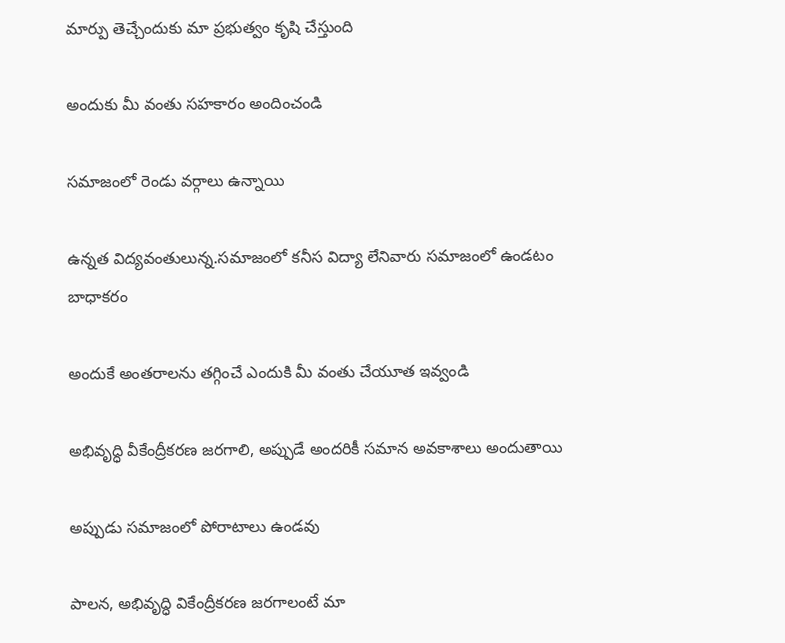మార్పు తెచ్చేందుకు మా ప్రభుత్వం కృషి చేస్తుంది

అందుకు మీ వంతు సహకారం అందించండి

సమాజంలో రెండు వర్గాలు ఉన్నాయి

ఉన్నత విద్యవంతులున్న.సమాజంలో కనీస విద్యా లేనివారు సమాజంలో ఉండటం బాధాకరం

అందుకే అంతరాలను తగ్గించే ఎందుకి మీ వంతు చేయూత ఇవ్వండి

అభివృద్ధి వీకేంద్రీకరణ జరగాలి, అప్పుడే అందరికీ సమాన అవకాశాలు అందుతాయి

అప్పుడు సమాజంలో పోరాటాలు ఉండవు

పాలన, అభివృద్ధి వికేంద్రీకరణ జరగాలంటే మా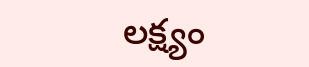లక్ష్యం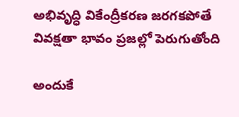అభివృద్ధి వికేంద్రీకరణ జరగకపోతే వివక్షతా భావం ప్రజల్లో పెరుగుతోంది

అందుకే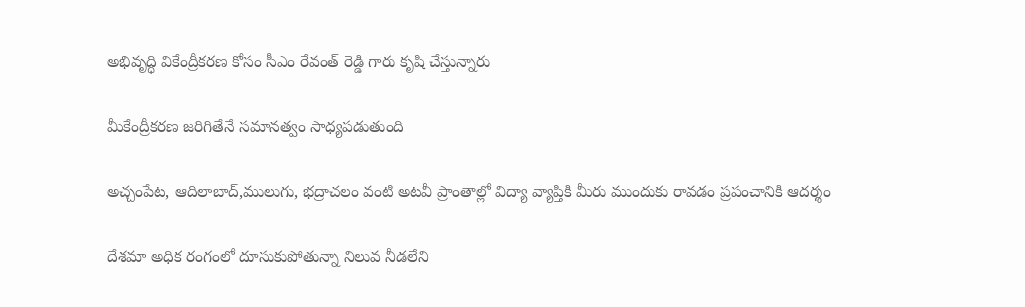అభివృద్ధి వికేంద్రీకరణ కోసం సీఎం రేవంత్ రెడ్డి గారు కృషి చేస్తున్నారు

మీకేంద్రీకరణ జరిగితేనే సమానత్వం సాధ్యపడుతుంది

అచ్చంపేట, ఆదిలాబాద్,ములుగు, భద్రాచలం వంటి అటవీ ప్రాంతాల్లో విద్యా వ్యాప్తికి మీరు ముందుకు రావడం ప్రపంచానికి ఆదర్శం

దేశమా అధిక రంగంలో దూసుకుపోతున్నా నిలువ నీడలేని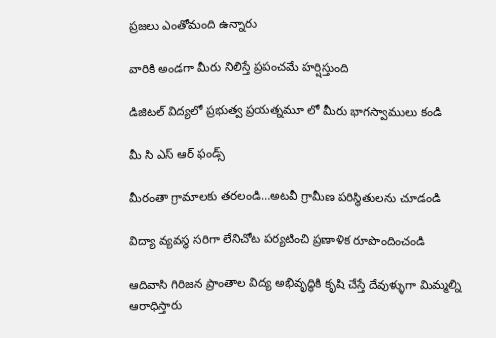ప్రజలు ఎంతోమంది ఉన్నారు

వారికి అండగా మీరు నిలిస్తే ప్రపంచమే హర్షిస్తుంది

డిజిటల్ విద్యలో ప్రభుత్వ ప్రయత్నమూ లో మీరు భాగస్వాములు కండి

మీ సి ఎస్ ఆర్ ఫండ్స్

మీరంతా గ్రామాలకు తరలండి…అటవీ గ్రామీణ పరిస్థితులను చూడండి

విద్యా వ్యవస్థ సరిగా లేనిచోట పర్యటించి ప్రణాళిక రూపొందించండి

ఆదివాసి గిరిజన ప్రాంతాల విద్య అభివృద్ధికి కృషి చేస్తే దేవుళ్ళుగా మిమ్మల్ని ఆరాధిస్తారు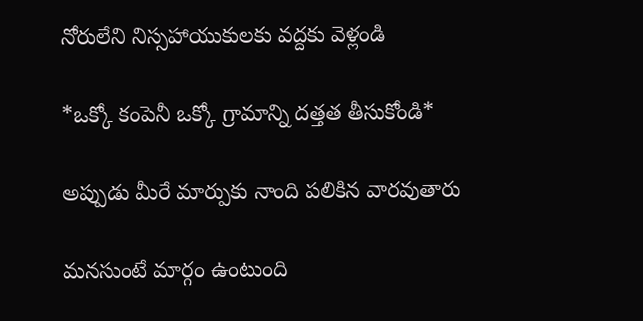నోరులేని నిస్సహాయుకులకు వద్దకు వెళ్లండి

*ఒక్కో కంపెనీ ఒక్కో గ్రామాన్ని దత్తత తీసుకోండి*

అప్పుడు మీరే మార్పుకు నాంది పలికిన వారవుతారు

మనసుంటే మార్గం ఉంటుంది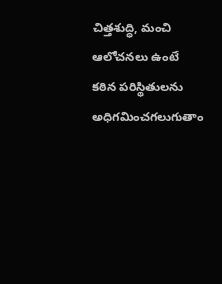చిత్తశుద్ధి, మంచి ఆలోచనలు ఉంటే కఠిన పరిస్థితులను అధిగమించగలుగుతాం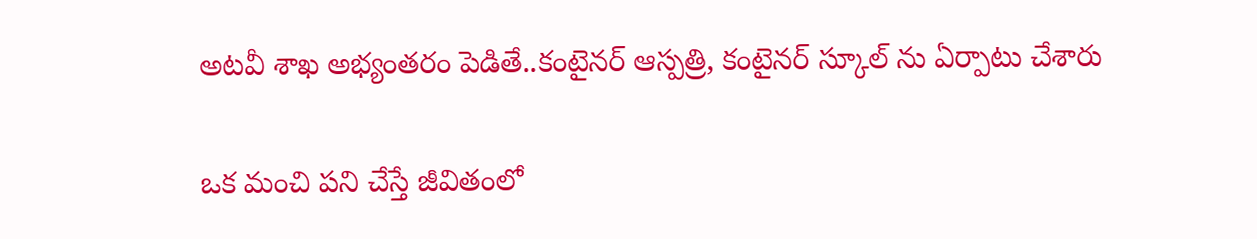అటవీ శాఖ అభ్యంతరం పెడితే..కంటైనర్ ఆస్పత్రి, కంటైనర్ స్కూల్ ను ఏర్పాటు చేశారు

ఒక మంచి పని చేస్తే జీవితంలో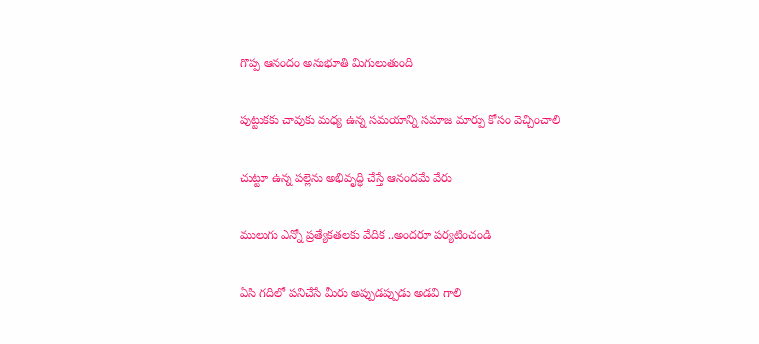గొప్ప ఆనందం అనుభూతి మిగులుతుంది

పుట్టుకకు చావుకు మధ్య ఉన్న సమయాన్ని సమాజ మార్పు కోసం వెచ్చించాలి

చుట్టూ ఉన్న పల్లెను అభివృద్ధి చేస్తే ఆనందమే వేరు

ములుగు ఎన్నో ప్రత్యేకతలకు వేదిక ..అందరూ పర్యటించండి

ఏసి గదిలో పనిచేసే మీరు అప్పుడప్పుడు అడవి గాలి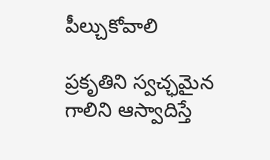పీల్చుకోవాలి

ప్రకృతిని స్వచ్ఛమైన గాలిని ఆస్వాదిస్తే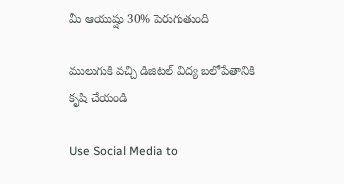మీ ఆయుష్షు 30% పెరుగుతుంది

ములుగుకి వచ్చి డిజిటల్ విద్య బలోపేతానికి కృషి చేయండి

Use Social Media to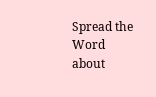Spread the Word about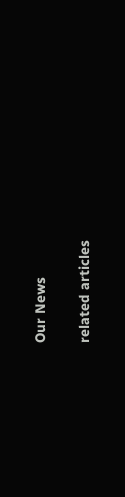Our News

related articles